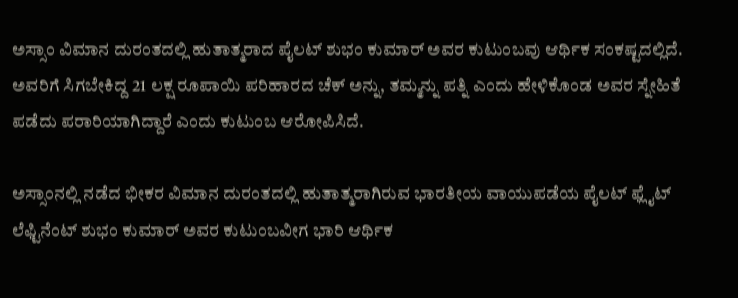ಅಸ್ಸಾಂ ವಿಮಾನ ದುರಂತದಲ್ಲಿ ಹುತಾತ್ಮರಾದ ಪೈಲಟ್ ಶುಭಂ ಕುಮಾರ್ ಅವರ ಕುಟುಂಬವು ಆರ್ಥಿಕ ಸಂಕಷ್ಟದಲ್ಲಿದೆ. ಅವರಿಗೆ ಸಿಗಬೇಕಿದ್ದ 21 ಲಕ್ಷ ರೂಪಾಯಿ ಪರಿಹಾರದ ಚೆಕ್ ಅನ್ನು, ತಮ್ಮನ್ನು ಪತ್ನಿ ಎಂದು ಹೇಳಿಕೊಂಡ ಅವರ ಸ್ನೇಹಿತೆ ಪಡೆದು ಪರಾರಿಯಾಗಿದ್ದಾರೆ ಎಂದು ಕುಟುಂಬ ಆರೋಪಿಸಿದೆ.

ಅಸ್ಸಾಂನಲ್ಲಿ ನಡೆದ ಭೀಕರ ವಿಮಾನ ದುರಂತದಲ್ಲಿ ಹುತಾತ್ಮರಾಗಿರುವ ಭಾರತೀಯ ವಾಯುಪಡೆಯ ಪೈಲಟ್ ಫ್ಲೈಟ್ ಲೆಫ್ಟಿನೆಂಟ್ ಶುಭಂ ಕುಮಾರ್ ಅವರ ಕುಟುಂಬವೀಗ ಭಾರಿ ಆರ್ಥಿಕ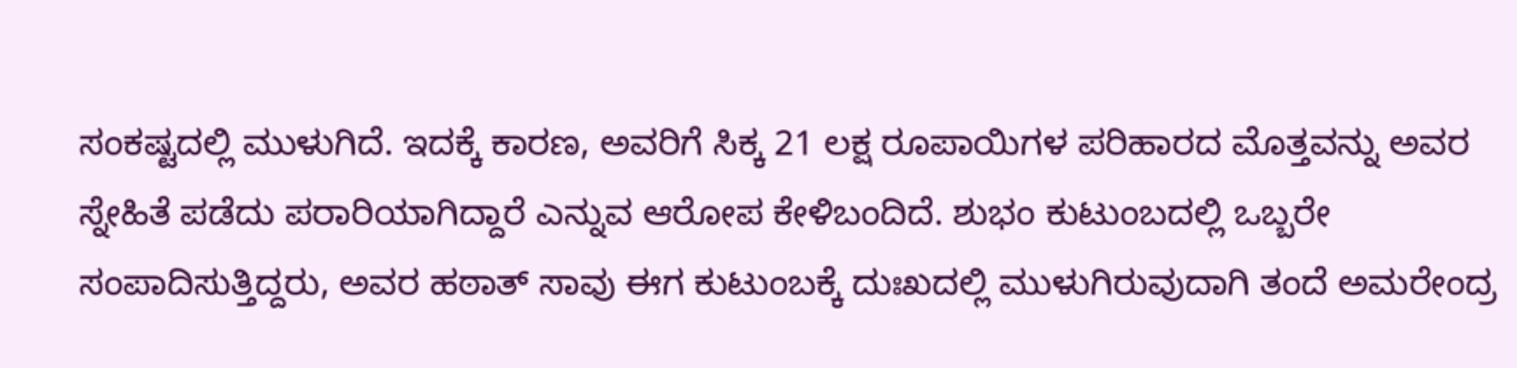ಸಂಕಷ್ಟದಲ್ಲಿ ಮುಳುಗಿದೆ. ಇದಕ್ಕೆ ಕಾರಣ, ಅವರಿಗೆ ಸಿಕ್ಕ 21 ಲಕ್ಷ ರೂಪಾಯಿಗಳ ಪರಿಹಾರದ ಮೊತ್ತವನ್ನು ಅವರ ಸ್ನೇಹಿತೆ ಪಡೆದು ಪರಾರಿಯಾಗಿದ್ದಾರೆ ಎನ್ನುವ ಆರೋಪ ಕೇಳಿಬಂದಿದೆ. ಶುಭಂ ಕುಟುಂಬದಲ್ಲಿ ಒಬ್ಬರೇ ಸಂಪಾದಿಸುತ್ತಿದ್ದರು, ಅವರ ಹಠಾತ್ ಸಾವು ಈಗ ಕುಟುಂಬಕ್ಕೆ ದುಃಖದಲ್ಲಿ ಮುಳುಗಿರುವುದಾಗಿ ತಂದೆ ಅಮರೇಂದ್ರ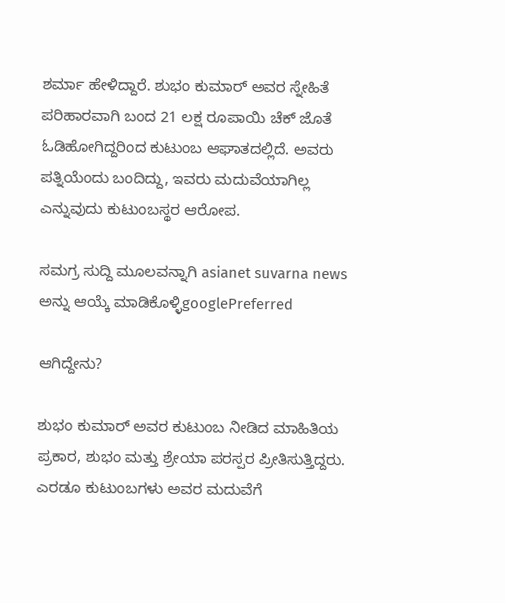ಶರ್ಮಾ ಹೇಳಿದ್ದಾರೆ. ಶುಭಂ ಕುಮಾರ್ ಅವರ ಸ್ನೇಹಿತೆ ಪರಿಹಾರವಾಗಿ ಬಂದ 21 ಲಕ್ಷ ರೂಪಾಯಿ ಚೆಕ್ ಜೊತೆ ಓಡಿಹೋಗಿದ್ದರಿಂದ ಕುಟುಂಬ ಆಘಾತದಲ್ಲಿದೆ. ಅವರು ಪತ್ನಿಯೆಂದು ಬಂದಿದ್ದು, ಇವರು ಮದುವೆಯಾಗಿಲ್ಲ ಎನ್ನುವುದು ಕುಟುಂಬಸ್ಥರ ಆರೋಪ.

ಸಮಗ್ರ ಸುದ್ದಿ ಮೂಲವನ್ನಾಗಿ asianet suvarna news ಅನ್ನು ಆಯ್ಕೆ ಮಾಡಿಕೊಳ್ಳಿgooglePreferred

ಆಗಿದ್ದೇನು?

ಶುಭಂ ಕುಮಾರ್ ಅವರ ಕುಟುಂಬ ನೀಡಿದ ಮಾಹಿತಿಯ ಪ್ರಕಾರ, ಶುಭಂ ಮತ್ತು ಶ್ರೇಯಾ ಪರಸ್ಪರ ಪ್ರೀತಿಸುತ್ತಿದ್ದರು. ಎರಡೂ ಕುಟುಂಬಗಳು ಅವರ ಮದುವೆಗೆ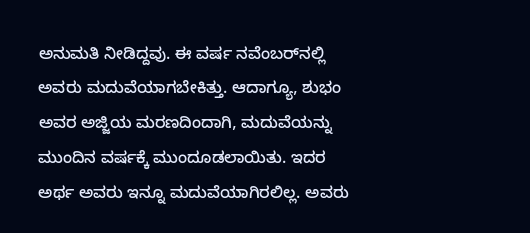ಅನುಮತಿ ನೀಡಿದ್ದವು. ಈ ವರ್ಷ ನವೆಂಬರ್‌ನಲ್ಲಿ ಅವರು ಮದುವೆಯಾಗಬೇಕಿತ್ತು. ಆದಾಗ್ಯೂ, ಶುಭಂ ಅವರ ಅಜ್ಜಿಯ ಮರಣದಿಂದಾಗಿ, ಮದುವೆಯನ್ನು ಮುಂದಿನ ವರ್ಷಕ್ಕೆ ಮುಂದೂಡಲಾಯಿತು. ಇದರ ಅರ್ಥ ಅವರು ಇನ್ನೂ ಮದುವೆಯಾಗಿರಲಿಲ್ಲ. ಅವರು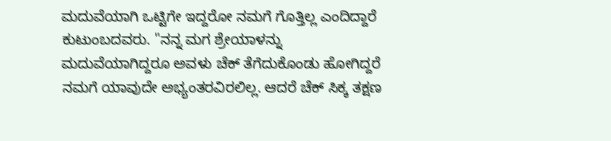ಮದುವೆಯಾಗಿ ಒಟ್ಟಿಗೇ ಇದ್ದರೋ ನಮಗೆ ಗೊತ್ತಿಲ್ಲ ಎಂದಿದ್ದಾರೆ ಕುಟುಂಬದವರು. "ನನ್ನ ಮಗ ಶ್ರೇಯಾಳನ್ನು ಮದುವೆಯಾಗಿದ್ದರೂ ಅವಳು ಚೆಕ್ ತೆಗೆದುಕೊಂಡು ಹೋಗಿದ್ದರೆ ನಮಗೆ ಯಾವುದೇ ಅಭ್ಯಂತರವಿರಲಿಲ್ಲ. ಆದರೆ ಚೆಕ್ ಸಿಕ್ಕ ತಕ್ಷಣ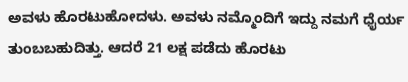ಅವಳು ಹೊರಟುಹೋದಳು. ಅವಳು ನಮ್ಮೊಂದಿಗೆ ಇದ್ದು ನಮಗೆ ಧೈರ್ಯ ತುಂಬಬಹುದಿತ್ತು. ಆದರೆ 21 ಲಕ್ಷ ಪಡೆದು ಹೊರಟು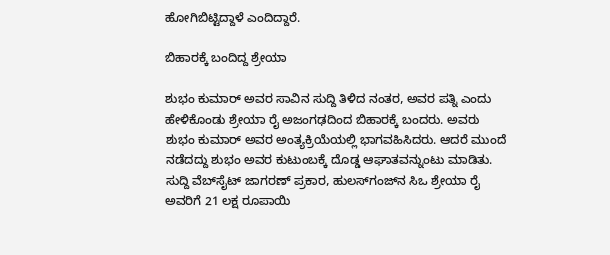ಹೋಗಿಬಿಟ್ಟಿದ್ದಾಳೆ ಎಂದಿದ್ದಾರೆ.

ಬಿಹಾರಕ್ಕೆ ಬಂದಿದ್ದ ಶ್ರೇಯಾ

ಶುಭಂ ಕುಮಾರ್ ಅವರ ಸಾವಿನ ಸುದ್ದಿ ತಿಳಿದ ನಂತರ, ಅವರ ಪತ್ನಿ ಎಂದು ಹೇಳಿಕೊಂಡು ಶ್ರೇಯಾ ರೈ ಅಜಂಗಢದಿಂದ ಬಿಹಾರಕ್ಕೆ ಬಂದರು. ಅವರು ಶುಭಂ ಕುಮಾರ್ ಅವರ ಅಂತ್ಯಕ್ರಿಯೆಯಲ್ಲಿ ಭಾಗವಹಿಸಿದರು. ಆದರೆ ಮುಂದೆ ನಡೆದದ್ದು ಶುಭಂ ಅವರ ಕುಟುಂಬಕ್ಕೆ ದೊಡ್ಡ ಆಘಾತವನ್ನುಂಟು ಮಾಡಿತು. ಸುದ್ದಿ ವೆಬ್‌ಸೈಟ್ ಜಾಗರಣ್ ಪ್ರಕಾರ, ಹುಲಸ್‌ಗಂಜ್‌ನ ಸಿಒ ಶ್ರೇಯಾ ರೈ ಅವರಿಗೆ 21 ಲಕ್ಷ ರೂಪಾಯಿ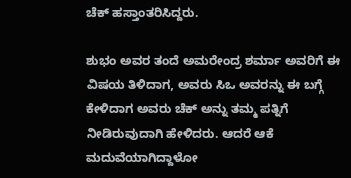ಚೆಕ್ ಹಸ್ತಾಂತರಿಸಿದ್ದರು.

ಶುಭಂ ಅವರ ತಂದೆ ಅಮರೇಂದ್ರ ಶರ್ಮಾ ಅವರಿಗೆ ಈ ವಿಷಯ ತಿಳಿದಾಗ, ಅವರು ಸಿಒ ಅವರನ್ನು ಈ ಬಗ್ಗೆ ಕೇಳಿದಾಗ ಅವರು ಚೆಕ್ ಅನ್ನು ತಮ್ಮ ಪತ್ನಿಗೆ ನೀಡಿರುವುದಾಗಿ ಹೇಳಿದರು. ಆದರೆ ಆಕೆ ಮದುವೆಯಾಗಿದ್ದಾಳೋ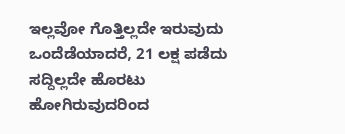ಇಲ್ಲವೋ ಗೊತ್ತಿಲ್ಲದೇ ಇರುವುದು ಒಂದೆಡೆಯಾದರೆ, 21 ಲಕ್ಷ ಪಡೆದು ಸದ್ದಿಲ್ಲದೇ ಹೊರಟು ಹೋಗಿರುವುದರಿಂದ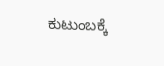ಕುಟುಂಬಕ್ಕೆ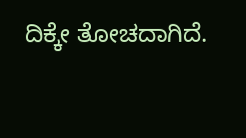ದಿಕ್ಕೇ ತೋಚದಾಗಿದೆ.